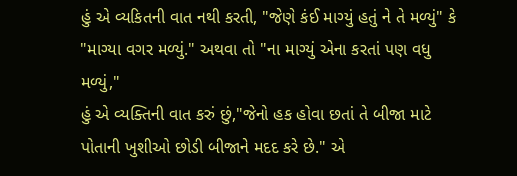હું એ વ્યકિતની વાત નથી કરતી, "જેણે કંઈ માગ્યું હતું ને તે મળ્યું" કે "માગ્યા વગર મળ્યું." અથવા તો "ના માગ્યું એના કરતાં પણ વધુ મળ્યું,"
હું એ વ્યક્તિની વાત કરું છું,"જેનો હક હોવા છતાં તે બીજા માટે પોતાની ખુશીઓ છોડી બીજાને મદદ કરે છે." એ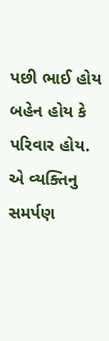પછી ભાઈ હોય બહેન હોય કે પરિવાર હોય. એ વ્યક્તિનુ સમર્પણ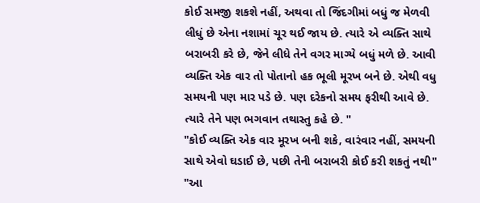કોઈ સમજી શકશે નહીં, અથવા તો જિંદગીમાં બધું જ મેળવી લીધું છે એના નશામાં ચૂર થઈ જાય છે. ત્યારે એ વ્યક્તિ સાથે બરાબરી કરે છે, જેને લીધે તેને વગર માગ્યે બધું મળે છે. આવી વ્યક્તિ એક વાર તો પોતાનો હક ભૂલી મૂરખ બને છે. એથી વધુ સમયની પણ માર પડે છે. પણ દરેકનો સમય ફરીથી આવે છે. ત્યારે તેને પણ ભગવાન તથાસ્તુ કહે છે. "
"કોઈ વ્યક્તિ એક વાર મૂરખ બની શકે, વારંવાર નહીં, સમયની સાથે એવો ઘડાઈ છે, પછી તેની બરાબરી કોઈ કરી શકતું નથી"
"આ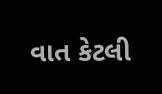વાત કેટલી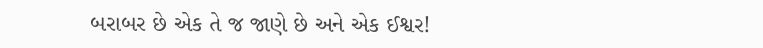બરાબર છે એક તે જ જાણે છે અને એક ઈશ્વર!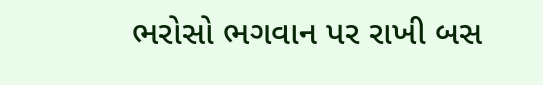ભરોસો ભગવાન પર રાખી બસ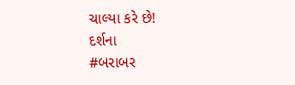ચાલ્યા કરે છે!
દર્શના
#બરાબર